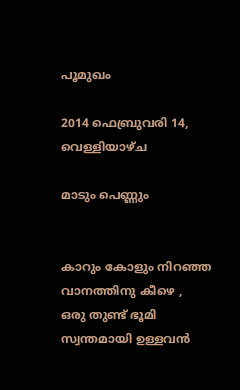പൂമുഖം

2014 ഫെബ്രുവരി 14, വെള്ളിയാഴ്‌ച

മാടും പെണ്ണും


കാറും കോളും നിറഞ്ഞ
വാനത്തിനു കീഴെ ,
ഒരു തുണ്ട് ഭൂമി
സ്വന്തമായി ഉള്ളവന്‍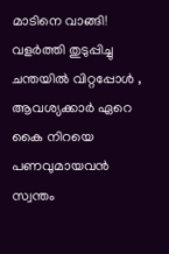മാടിനെ വാങ്ങി!
വളര്‍ത്തി തുടുപ്പിച്ചു
ചന്തയില്‍ വിറ്റപ്പോള്‍ ,
ആവശ്യക്കാര്‍ ഏറെ
കൈ നിറയെ പണവുമായവന്‍
സ്വന്തം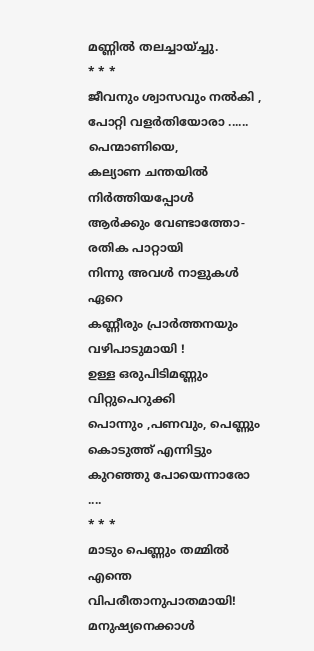മണ്ണില്‍ തലച്ചായ്ച്ചു.
* * *
ജീവനും ശ്വാസവും നല്‍കി ,
പോറ്റി വളര്‍തിയോരാ ......
പെന്മാണിയെ,
കല്യാണ ചന്തയില്‍ നിര്‍ത്തിയപ്പോള്‍
ആര്‍ക്കും വേണ്ടാത്തോ-
രതിക പാറ്റായി
നിന്നു അവള്‍ നാളുകള്‍ ഏറെ
കണ്ണീരും പ്രാര്‍ത്തനയും വഴിപാടുമായി !
ഉള്ള ഒരുപിടിമണ്ണും
വിറ്റുപെറുക്കി
പൊന്നും ,പണവും, പെണ്ണും
കൊടുത്ത് എന്നിട്ടും
കുറഞ്ഞു പോയെന്നാരോ ....
* * *
മാടും പെണ്ണും തമ്മില്‍ എന്തെ
വിപരീതാനുപാതമായി!
മനുഷ്യനെക്കാള്‍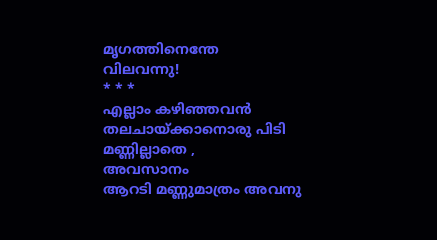മൃഗത്തിനെന്തേ
വിലവന്നു!
* * *
എല്ലാം കഴിഞ്ഞവന്‍
തലചായ്ക്കാനൊരു പിടി മണ്ണില്ലാതെ ,
അവസാനം
ആറടി മണ്ണുമാത്രം അവനു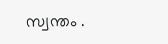സ്വന്തം .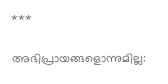***

അഭിപ്രായങ്ങളൊന്നുമില്ല: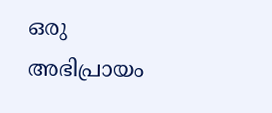ഒരു അഭിപ്രായം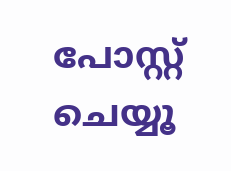പോസ്റ്റ് ചെയ്യൂ